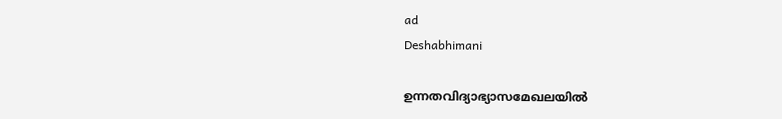ad
Deshabhimani

ഉന്നതവിദ്യാഭ്യാസമേഖലയില്‍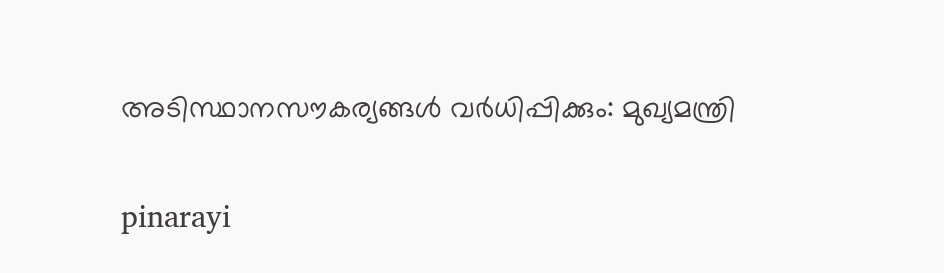അടിസ്ഥാനസൗകര്യങ്ങള്‍ വർധിപ്പിക്കും: മുഖ്യമന്ത്രി

pinarayi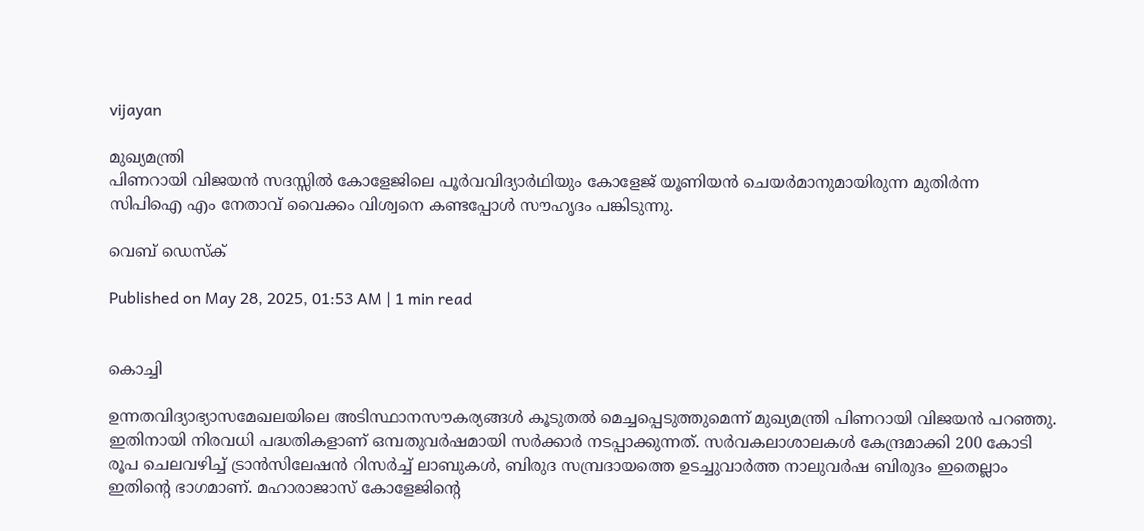vijayan

മുഖ്യമന്ത്രി
പിണറായി വിജയൻ സദസ്സിൽ കോളേജിലെ പൂർവവിദ്യാർഥിയും കോളേജ് യൂണിയൻ ചെയർമാനുമായിരുന്ന മുതിർന്ന
സിപിഐ എം നേതാവ് വൈക്കം വിശ്വനെ കണ്ടപ്പോൾ സൗഹൃദം പങ്കിടുന്നു.

വെബ് ഡെസ്ക്

Published on May 28, 2025, 01:53 AM | 1 min read


കൊച്ചി

ഉന്നതവിദ്യാഭ്യാസമേഖലയിലെ അടിസ്ഥാനസൗകര്യങ്ങൾ കൂടുതൽ മെച്ചപ്പെടുത്തുമെന്ന് മുഖ്യമന്ത്രി പിണറായി വിജയൻ പറഞ്ഞു. ഇതിനായി നിരവധി പദ്ധതികളാണ് ഒമ്പതുവർഷമായി സർക്കാർ നടപ്പാക്കുന്നത്‌. സർവകലാശാലകൾ കേന്ദ്രമാക്കി 200 കോടി രൂപ ചെലവഴിച്ച് ട്രാൻസിലേഷൻ റിസർച്ച് ലാബുകൾ, ബിരുദ സമ്പ്രദായത്തെ ഉടച്ചുവാർത്ത നാലുവർഷ ബിരുദം ഇതെല്ലാം ഇതിന്റെ ഭാഗമാണ്‌. മഹാരാജാസ് കോളേജിന്റെ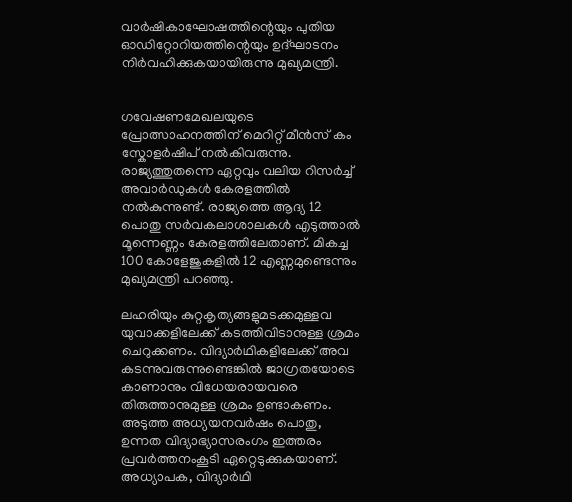വാർഷികാഘോഷത്തിന്റെയും പുതിയ ഓഡിറ്റോറിയത്തിന്റെയും ഉദ്‌ഘാടനം നിർവഹിക്കുകയായിരുന്നു മുഖ്യമന്ത്രി.


ഗവേഷണമേഖലയുടെ പ്രോത്സാഹനത്തിന്‌ മെറിറ്റ് മീൻസ് കം സ്കോളർഷിപ് നൽകിവരുന്നു. രാജ്യത്തുതന്നെ ഏറ്റവും വലിയ റിസർച്ച് അവാർഡുകൾ കേരളത്തിൽ നൽകുന്നുണ്ട്. രാജ്യത്തെ ആദ്യ 12 പൊതു സർവകലാശാലകൾ എടുത്താൽ മൂന്നെണ്ണം കേരളത്തിലേതാണ്. മികച്ച 100 കോളേജുകളിൽ 12 എണ്ണമുണ്ടെന്നും മുഖ്യമന്ത്രി പറഞ്ഞു.

ലഹരിയും കുറ്റകൃത്യങ്ങളുമടക്കമുള്ളവ യുവാക്കളിലേക്ക് കടത്തിവിടാനുള്ള ശ്രമം ചെറുക്കണം. വിദ്യാർഥികളിലേക്ക് അവ കടന്നുവരുന്നുണ്ടെങ്കിൽ ജാഗ്രതയോടെ കാണാനും വിധേയരായവരെ തിരുത്താനുമുള്ള ശ്രമം ഉണ്ടാകണം. അടുത്ത അധ്യയനവർഷം പൊതു, ഉന്നത വിദ്യാഭ്യാസരംഗം ഇത്തരം പ്രവർത്തനംകൂടി ഏറ്റെടുക്കുകയാണ്. അധ്യാപക, വിദ്യാർഥി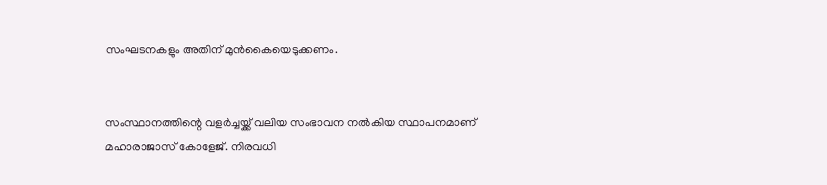സംഘടനകളും അതിന് മുൻകൈയെടുക്കണം.


സംസ്ഥാനത്തിന്റെ വളർച്ചയ്ക്ക് വലിയ സംഭാവന നൽകിയ സ്ഥാപനമാണ് മഹാരാജാസ് കോളേജ്. നിരവധി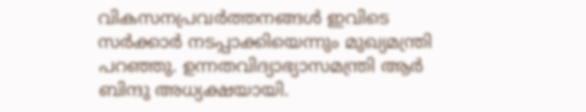വികസനപ്രവർത്തനങ്ങൾ ഇവിടെ സർക്കാർ നടപ്പാക്കിയെന്നും മുഖ്യമന്ത്രി പറഞ്ഞു. ഉന്നതവിദ്യാഭ്യാസമന്ത്രി ആർ ബിന്ദു അധ്യക്ഷയായി.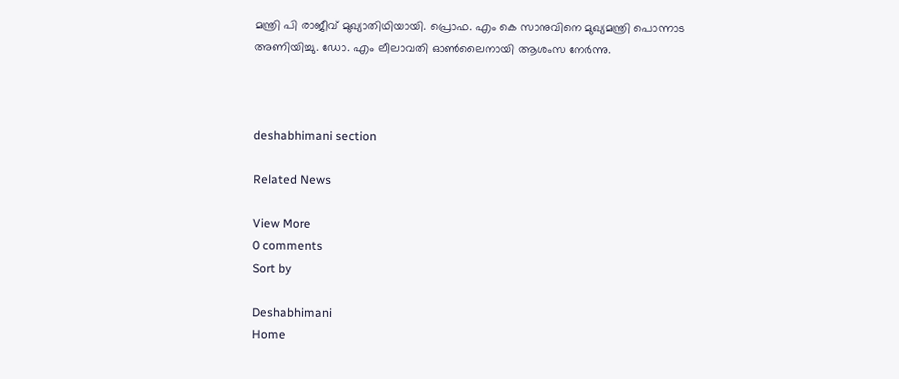മന്ത്രി പി രാജീവ് മുഖ്യാതിഥിയായി. പ്രൊഫ. എം കെ സാനുവിനെ മുഖ്യമന്ത്രി പൊന്നാട അണിയിച്ചു. ഡോ. എം ലീലാവതി ഓൺലൈനായി ആശംസ നേർന്നു.



deshabhimani section

Related News

View More
0 comments
Sort by

Deshabhimani
Home